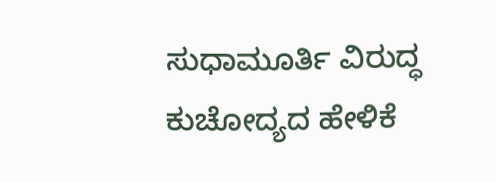ಸುಧಾಮೂರ್ತಿ ವಿರುದ್ಧ ಕುಚೋದ್ಯದ ಹೇಳಿಕೆ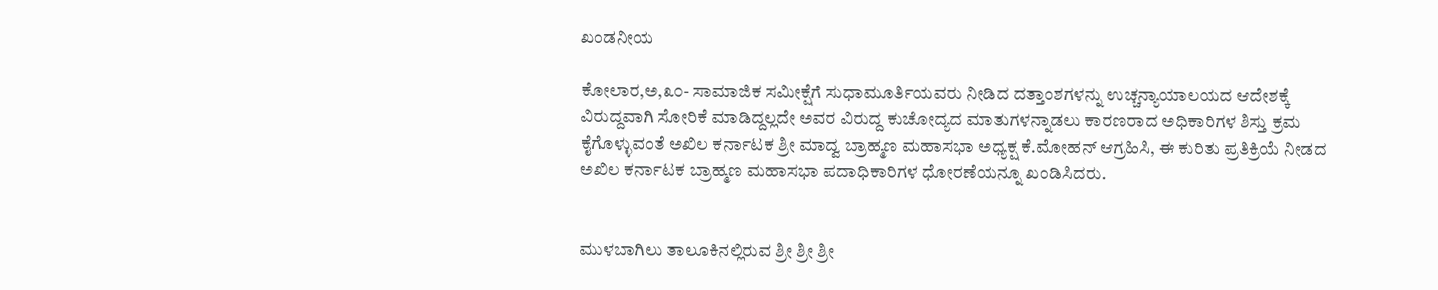ಖಂಡನೀಯ

ಕೋಲಾರ,ಅ,೩೦- ಸಾಮಾಜಿಕ ಸಮೀಕ್ಷೆಗೆ ಸುಧಾಮೂರ್ತಿಯವರು ನೀಡಿದ ದತ್ತಾಂಶಗಳನ್ನು ಉಚ್ಚನ್ಯಾಯಾಲಯದ ಆದೇಶಕ್ಕೆ ವಿರುದ್ದವಾಗಿ ಸೋರಿಕೆ ಮಾಡಿದ್ದಲ್ಲದೇ ಅವರ ವಿರುದ್ದ ಕುಚೋದ್ಯದ ಮಾತುಗಳನ್ನಾಡಲು ಕಾರಣರಾದ ಅಧಿಕಾರಿಗಳ ಶಿಸ್ತು ಕ್ರಮ ಕೈಗೊಳ್ಳುವಂತೆ ಅಖಿಲ ಕರ್ನಾಟಕ ಶ್ರೀ ಮಾದ್ವ ಬ್ರಾಹ್ಮಣ ಮಹಾಸಭಾ ಅಧ್ಯಕ್ಷ ಕೆ.ಮೋಹನ್ ಆಗ್ರಹಿಸಿ, ಈ ಕುರಿತು ಪ್ರತಿಕ್ರಿಯೆ ನೀಡದ ಅಖಿಲ ಕರ್ನಾಟಕ ಬ್ರಾಹ್ಮಣ ಮಹಾಸಭಾ ಪದಾಧಿಕಾರಿಗಳ ಧೋರಣೆಯನ್ನೂ ಖಂಡಿಸಿದರು.


ಮುಳಬಾಗಿಲು ತಾಲೂಕಿನಲ್ಲಿರುವ ಶ್ರೀ ಶ್ರೀ ಶ್ರೀ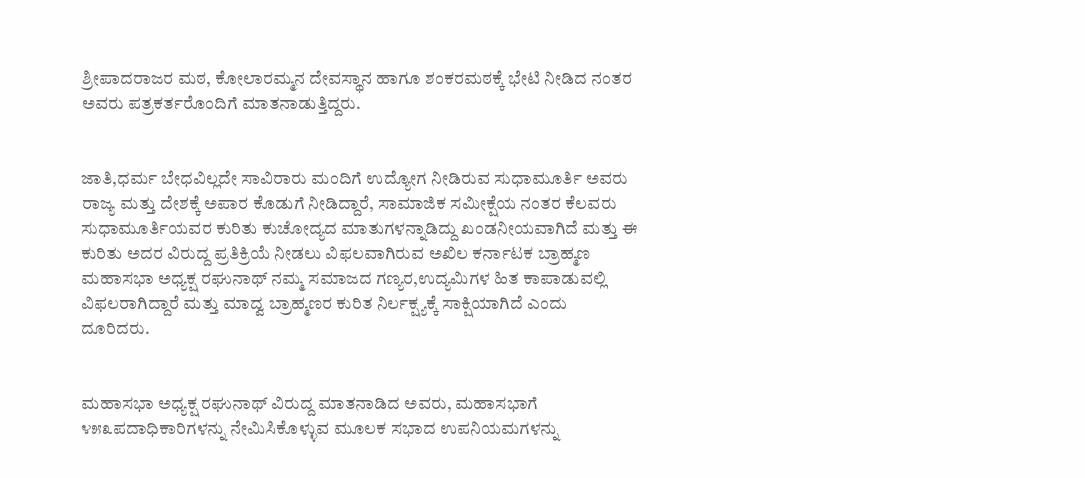ಶ್ರೀಪಾದರಾಜರ ಮಠ, ಕೋಲಾರಮ್ಮನ ದೇವಸ್ಥಾನ ಹಾಗೂ ಶಂಕರಮಠಕ್ಕೆ ಭೇಟಿ ನೀಡಿದ ನಂತರ ಅವರು ಪತ್ರಕರ್ತರೊಂದಿಗೆ ಮಾತನಾಡುತ್ತಿದ್ದರು.


ಜಾತಿ,ಧರ್ಮ ಬೇಧವಿಲ್ಲದೇ ಸಾವಿರಾರು ಮಂದಿಗೆ ಉದ್ಯೋಗ ನೀಡಿರುವ ಸುಧಾಮೂರ್ತಿ ಅವರು ರಾಜ್ಯ ಮತ್ತು ದೇಶಕ್ಕೆ ಅಪಾರ ಕೊಡುಗೆ ನೀಡಿದ್ದಾರೆ, ಸಾಮಾಜಿಕ ಸಮೀಕ್ಷೆಯ ನಂತರ ಕೆಲವರು ಸುಧಾಮೂರ್ತಿಯವರ ಕುರಿತು ಕುಚೋದ್ಯದ ಮಾತುಗಳನ್ನಾಡಿದ್ದು ಖಂಡನೀಯವಾಗಿದೆ ಮತ್ತು ಈ ಕುರಿತು ಅದರ ವಿರುದ್ದ ಪ್ರತಿಕ್ರಿಯೆ ನೀಡಲು ವಿಫಲವಾಗಿರುವ ಅಖಿಲ ಕರ್ನಾಟಕ ಬ್ರಾಹ್ಮಣ ಮಹಾಸಭಾ ಅಧ್ಯಕ್ಷ ರಘುನಾಥ್ ನಮ್ಮ ಸಮಾಜದ ಗಣ್ಯರ,ಉದ್ಯಮಿಗಳ ಹಿತ ಕಾಪಾಡುವಲ್ಲಿ ವಿಫಲರಾಗಿದ್ದಾರೆ ಮತ್ತು ಮಾದ್ವ ಬ್ರಾಹ್ಮಣರ ಕುರಿತ ನಿರ್ಲಕ್ಷ್ಯಕ್ಕೆ ಸಾಕ್ಷಿಯಾಗಿದೆ ಎಂದು ದೂರಿದರು.


ಮಹಾಸಭಾ ಅಧ್ಯಕ್ಷ ರಘುನಾಥ್ ವಿರುದ್ದ ಮಾತನಾಡಿದ ಅವರು, ಮಹಾಸಭಾಗೆ ೪೫೩ಪದಾಧಿಕಾರಿಗಳನ್ನು ನೇಮಿಸಿಕೊಳ್ಳುವ ಮೂಲಕ ಸಭಾದ ಉಪನಿಯಮಗಳನ್ನು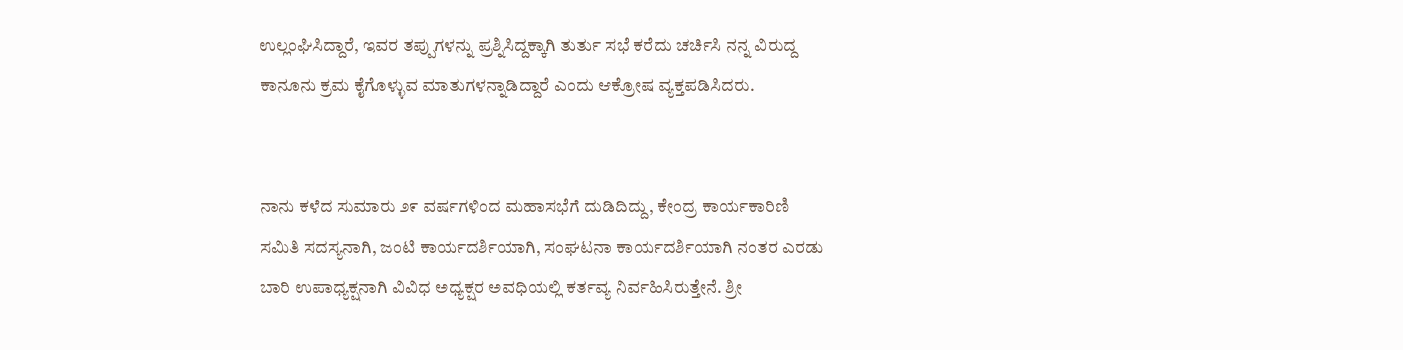ಉಲ್ಲಂಘಿಸಿದ್ದಾರೆ, ಇವರ ತಪ್ಪುಗಳನ್ನು ಪ್ರಶ್ನಿಸಿದ್ದಕ್ಕಾಗಿ ತುರ್ತು ಸಭೆ ಕರೆದು ಚರ್ಚಿಸಿ ನನ್ನ ವಿರುದ್ದ ಕಾನೂನು ಕ್ರಮ ಕೈಗೊಳ್ಳುವ ಮಾತುಗಳನ್ನಾಡಿದ್ದಾರೆ ಎಂದು ಆಕ್ರೋಷ ವ್ಯಕ್ತಪಡಿಸಿದರು.


ನಾನು ಕಳೆದ ಸುಮಾರು ೨೯ ವರ್ಷಗಳಿಂದ ಮಹಾಸಭೆಗೆ ದುಡಿದಿದ್ದು, ಕೇಂದ್ರ ಕಾರ್ಯಕಾರಿಣಿ ಸಮಿತಿ ಸದಸ್ಯನಾಗಿ, ಜಂಟಿ ಕಾರ್ಯದರ್ಶಿಯಾಗಿ, ಸಂಘಟನಾ ಕಾರ್ಯದರ್ಶಿಯಾಗಿ ನಂತರ ಎರಡು ಬಾರಿ ಉಪಾಧ್ಯಕ್ಷನಾಗಿ ವಿವಿಧ ಅಧ್ಯಕ್ಷರ ಅವಧಿಯಲ್ಲಿ ಕರ್ತವ್ಯ ನಿರ್ವಹಿಸಿರುತ್ತೇನೆ. ಶ್ರೀ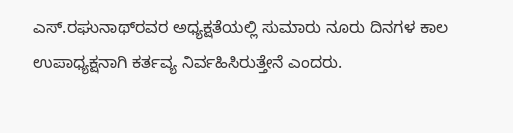ಎಸ್.ರಘುನಾಥ್‌ರವರ ಅಧ್ಯಕ್ಷತೆಯಲ್ಲಿ ಸುಮಾರು ನೂರು ದಿನಗಳ ಕಾಲ ಉಪಾಧ್ಯಕ್ಷನಾಗಿ ಕರ್ತವ್ಯ ನಿರ್ವಹಿಸಿರುತ್ತೇನೆ ಎಂದರು.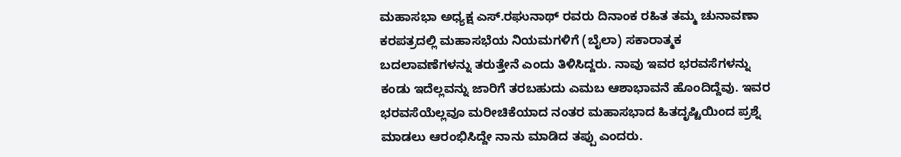ಮಹಾಸಭಾ ಅಧ್ಯಕ್ಷ ಎಸ್.ರಘುನಾಥ್ ರವರು ದಿನಾಂಕ ರಹಿತ ತಮ್ಮ ಚುನಾವಣಾ ಕರಪತ್ರದಲ್ಲಿ ಮಹಾಸಭೆಯ ನಿಯಮಗಳಿಗೆ (ಬೈಲಾ) ಸಕಾರಾತ್ಮಕ ಬದಲಾವಣೆಗಳನ್ನು ತರುತ್ತೇನೆ ಎಂದು ತಿಳಿಸಿದ್ದರು. ನಾವು ಇವರ ಭರವಸೆಗಳನ್ನು ಕಂಡು ಇದೆಲ್ಲವನ್ನು ಜಾರಿಗೆ ತರಬಹುದು ಎಮಬ ಆಶಾಭಾವನೆ ಹೊಂದಿದ್ದೆವು. ಇವರ ಭರವಸೆಯೆಲ್ಲವೂ ಮರೀಚಿಕೆಯಾದ ನಂತರ ಮಹಾಸಭಾದ ಹಿತದೃಷ್ಟಿಯಿಂದ ಪ್ರಶ್ನೆ ಮಾಡಲು ಆರಂಭಿಸಿದ್ದೇ ನಾನು ಮಾಡಿದ ತಪ್ಪು ಎಂದರು.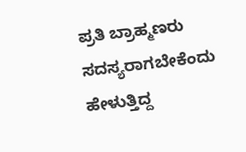ಪ್ರತಿ ಬ್ರಾಹ್ಮಣರು ಸದಸ್ಯರಾಗಬೇಕೆಂದು ಹೇಳುತ್ತಿದ್ದ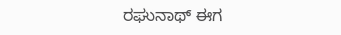ರಘುನಾಥ್ ಈಗ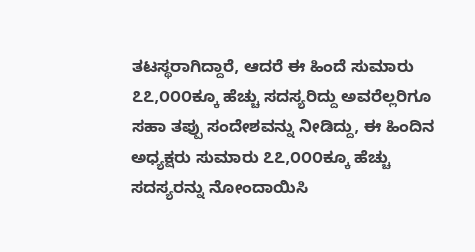ತಟಸ್ಥರಾಗಿದ್ದಾರೆ, ಆದರೆ ಈ ಹಿಂದೆ ಸುಮಾರು ೭೭,೦೦೦ಕ್ಕೂ ಹೆಚ್ಚು ಸದಸ್ಯರಿದ್ದು ಅವರೆಲ್ಲರಿಗೂ ಸಹಾ ತಪ್ಪು ಸಂದೇಶವನ್ನು ನೀಡಿದ್ದು, ಈ ಹಿಂದಿನ ಅಧ್ಯಕ್ಷರು ಸುಮಾರು ೭೭,೦೦೦ಕ್ಕೂ ಹೆಚ್ಚು ಸದಸ್ಯರನ್ನು ನೋಂದಾಯಿಸಿ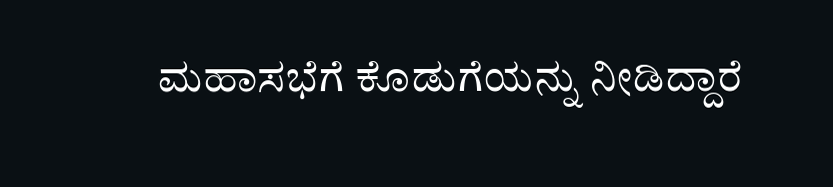ಮಹಾಸಭೆಗೆ ಕೊಡುಗೆಯನ್ನು ನೀಡಿದ್ದಾರೆ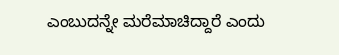ಎಂಬುದನ್ನೇ ಮರೆಮಾಚಿದ್ದಾರೆ ಎಂದು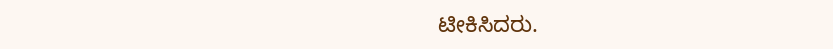ಟೀಕಿಸಿದರು.